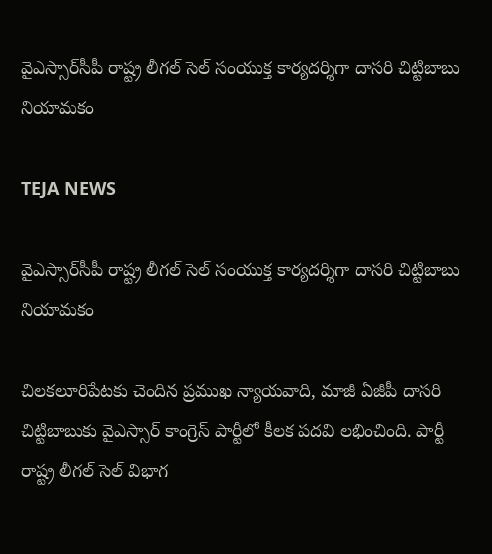వైఎస్సార్‌సీపీ రాష్ట్ర లీగల్ సెల్ సంయుక్త కార్యదర్శిగా దాసరి చిట్టిబాబు నియామకం

TEJA NEWS

వైఎస్సార్‌సీపీ రాష్ట్ర లీగల్ సెల్ సంయుక్త కార్యదర్శిగా దాసరి చిట్టిబాబు నియామకం

చిలకలూరిపేటకు చెందిన ప్రముఖ న్యాయవాది, మాజీ ఏజీపీ దాసరి చిట్టిబాబుకు వైఎస్సార్ కాంగ్రెస్ పార్టీలో కీలక పదవి లభించింది. పార్టీ రాష్ట్ర లీగల్ సెల్ విభాగ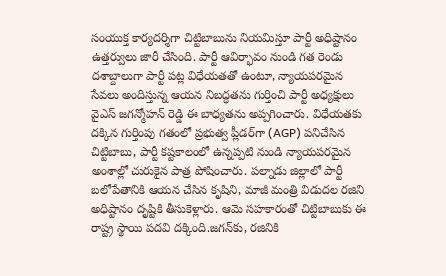సంయుక్త కార్యదర్శిగా చిట్టిబాబును నియమిస్తూ పార్టీ అధిష్టానం ఉత్తర్వులు జారీ చేసింది. పార్టీ ఆవిర్భావం నుండి గత రెండు దశాబ్దాలుగా పార్టీ పట్ల విధేయతతో ఉంటూ, న్యాయపరమైన సేవలు అందిస్తున్న ఆయన నిబద్ధతను గుర్తించి పార్టీ అధ్యక్షులు వైఎస్ జగన్మోహన్ రెడ్డి ఈ బాధ్యతను అప్పగించారు. విధేయతకు దక్కిన గుర్తింపు గతంలో ప్రభుత్వ ప్లీడర్‌గా (AGP) పనిచేసిన చిట్టిబాబు, పార్టీ కష్టకాలంలో ఉన్నప్పటి నుండి న్యాయపరమైన అంశాల్లో చురుకైన పాత్ర పోషించారు. పల్నాడు జిల్లాలో పార్టీ బలోపేతానికి ఆయన చేసిన కృషిని, మాజీ మంత్రి విడుదల రజిని అధిష్టానం దృష్టికి తీసుకెళ్లారు. ఆమె సహకారంతో చిట్టిబాబుకు ఈ రాష్ట్ర స్థాయి పదవి దక్కింది.జగన్‌కు, రజినికి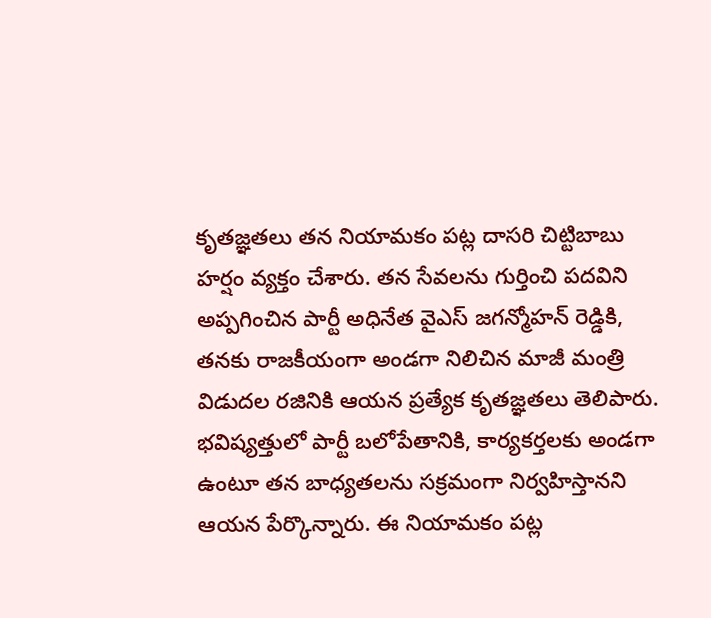కృతజ్ఞతలు తన నియామకం పట్ల దాసరి చిట్టిబాబు హర్షం వ్యక్తం చేశారు. తన సేవలను గుర్తించి పదవిని అప్పగించిన పార్టీ అధినేత వైఎస్ జగన్మోహన్ రెడ్డికి, తనకు రాజకీయంగా అండగా నిలిచిన మాజీ మంత్రి విడుదల రజినికి ఆయన ప్రత్యేక కృతజ్ఞతలు తెలిపారు. భవిష్యత్తులో పార్టీ బలోపేతానికి, కార్యకర్తలకు అండగా ఉంటూ తన బాధ్యతలను సక్రమంగా నిర్వహిస్తానని ఆయన పేర్కొన్నారు. ఈ నియామకం పట్ల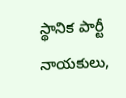స్థానిక పార్టీ నాయకులు,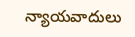న్యాయవాదులు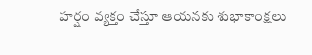హర్షం వ్యక్తం చేస్తూ ఆయనకు శుభాకాంక్షలు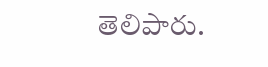తెలిపారు.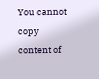You cannot copy content of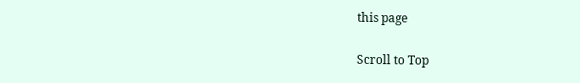this page

Scroll to Top